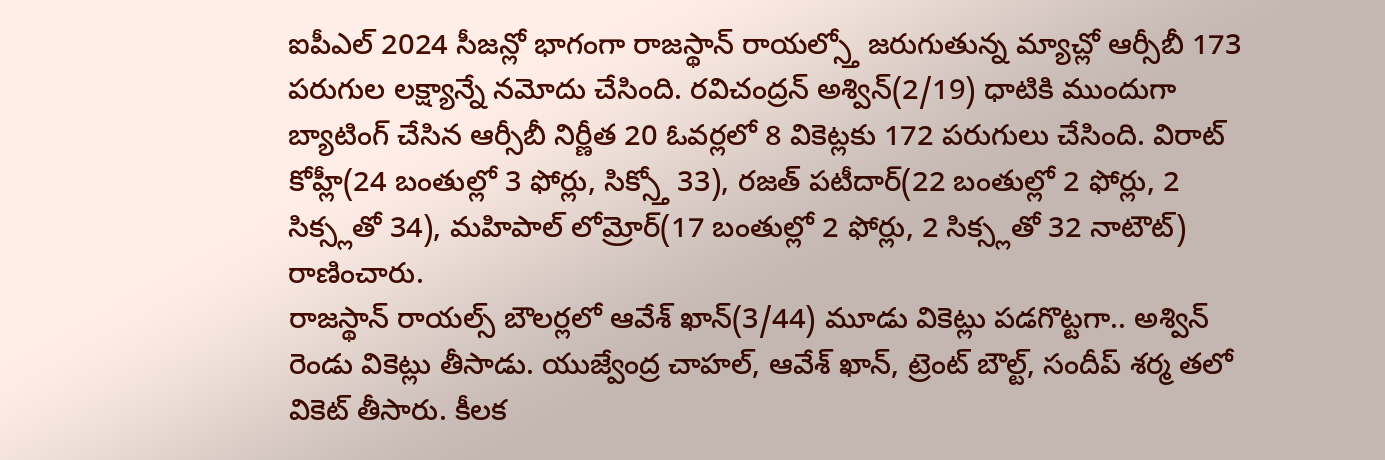ఐపీఎల్ 2024 సీజన్లో భాగంగా రాజస్థాన్ రాయల్స్తో జరుగుతున్న మ్యాచ్లో ఆర్సీబీ 173 పరుగుల లక్ష్యాన్నే నమోదు చేసింది. రవిచంద్రన్ అశ్విన్(2/19) ధాటికి ముందుగా బ్యాటింగ్ చేసిన ఆర్సీబీ నిర్ణీత 20 ఓవర్లలో 8 వికెట్లకు 172 పరుగులు చేసింది. విరాట్ కోహ్లీ(24 బంతుల్లో 3 ఫోర్లు, సిక్స్తో 33), రజత్ పటీదార్(22 బంతుల్లో 2 ఫోర్లు, 2 సిక్స్లతో 34), మహిపాల్ లోమ్రోర్(17 బంతుల్లో 2 ఫోర్లు, 2 సిక్స్లతో 32 నాటౌట్) రాణించారు.
రాజస్థాన్ రాయల్స్ బౌలర్లలో ఆవేశ్ ఖాన్(3/44) మూడు వికెట్లు పడగొట్టగా.. అశ్విన్ రెండు వికెట్లు తీసాడు. యుజ్వేంద్ర చాహల్, ఆవేశ్ ఖాన్, ట్రెంట్ బౌల్ట్, సందీప్ శర్మ తలో వికెట్ తీసారు. కీలక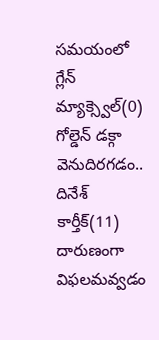సమయంలో గ్లేన్ మ్యాక్స్వెల్(0) గోల్డెన్ డక్గా వెనుదిరగడం.. దినేశ్ కార్తీక్(11) దారుణంగా విఫలమవ్వడం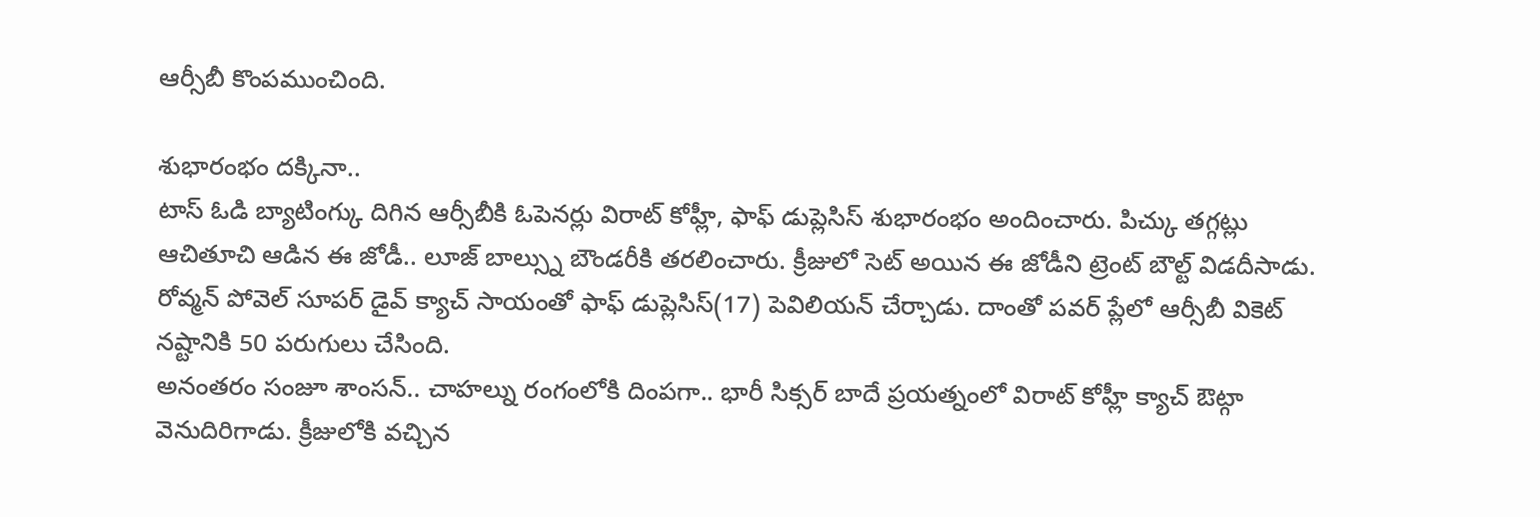ఆర్సీబీ కొంపముంచింది.

శుభారంభం దక్కినా..
టాస్ ఓడి బ్యాటింగ్కు దిగిన ఆర్సీబీకి ఓపెనర్లు విరాట్ కోహ్లీ, ఫాఫ్ డుప్లెసిస్ శుభారంభం అందించారు. పిచ్కు తగ్గట్లు ఆచితూచి ఆడిన ఈ జోడీ.. లూజ్ బాల్స్ను బౌండరీకి తరలించారు. క్రీజులో సెట్ అయిన ఈ జోడీని ట్రెంట్ బౌల్ట్ విడదీసాడు. రోవ్మన్ పోవెల్ సూపర్ డైవ్ క్యాచ్ సాయంతో ఫాఫ్ డుప్లెసిస్(17) పెవిలియన్ చేర్చాడు. దాంతో పవర్ ప్లేలో ఆర్సీబీ వికెట్ నష్టానికి 50 పరుగులు చేసింది.
అనంతరం సంజూ శాంసన్.. చాహల్ను రంగంలోకి దింపగా.. భారీ సిక్సర్ బాదే ప్రయత్నంలో విరాట్ కోహ్లీ క్యాచ్ ఔట్గా వెనుదిరిగాడు. క్రీజులోకి వచ్చిన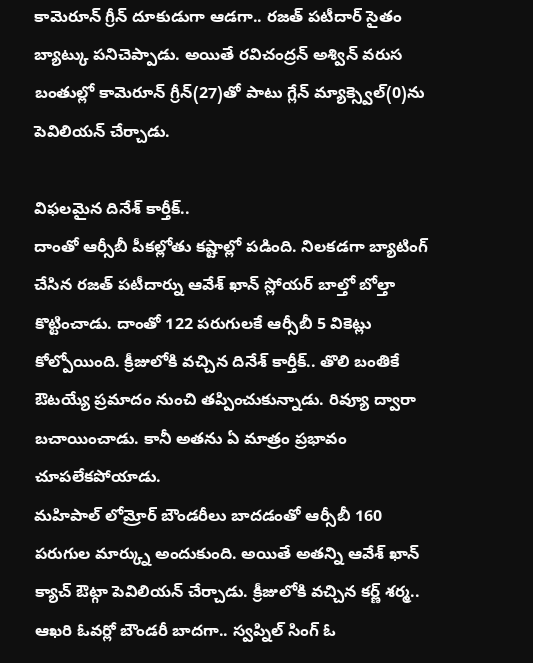కామెరూన్ గ్రీన్ దూకుడుగా ఆడగా.. రజత్ పటీదార్ సైతం బ్యాట్కు పనిచెప్పాడు. అయితే రవిచంద్రన్ అశ్విన్ వరుస బంతుల్లో కామెరూన్ గ్రీన్(27)తో పాటు గ్లేన్ మ్యాక్స్వెల్(0)ను పెవిలియన్ చేర్చాడు.

విఫలమైన దినేశ్ కార్తీక్..
దాంతో ఆర్సీబీ పీకల్లోతు కష్టాల్లో పడింది. నిలకడగా బ్యాటింగ్ చేసిన రజత్ పటీదార్ను ఆవేశ్ ఖాన్ స్లోయర్ బాల్తో బోల్తా కొట్టించాడు. దాంతో 122 పరుగులకే ఆర్సీబీ 5 వికెట్లు కోల్పోయింది. క్రీజులోకి వచ్చిన దినేశ్ కార్తీక్.. తొలి బంతికే ఔటయ్యే ప్రమాదం నుంచి తప్పించుకున్నాడు. రివ్యూ ద్వారా బచాయించాడు. కానీ అతను ఏ మాత్రం ప్రభావం చూపలేకపోయాడు.
మహిపాల్ లోమ్రోర్ బౌండరీలు బాదడంతో ఆర్సీబీ 160 పరుగుల మార్క్ను అందుకుంది. అయితే అతన్ని ఆవేశ్ ఖాన్ క్యాచ్ ఔట్గా పెవిలియన్ చేర్చాడు. క్రీజులోకి వచ్చిన కర్ణ్ శర్మ.. ఆఖరి ఓవర్లో బౌండరీ బాదగా.. స్వప్నిల్ సింగ్ ఓ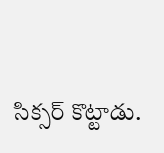సిక్సర్ కొట్టాడు.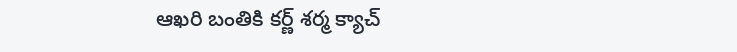ఆఖరి బంతికి కర్ణ్ శర్మ క్యాచ్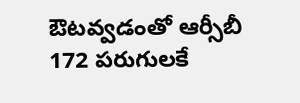ఔటవ్వడంతో ఆర్సీబీ 172 పరుగులకే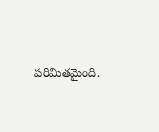పరిమితమైంది.